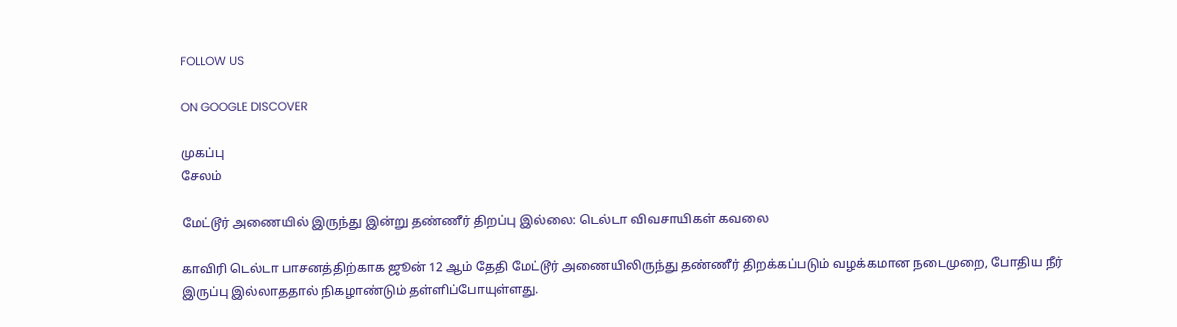FOLLOW US

ON GOOGLE DISCOVER

முகப்பு
சேலம்

மேட்டூர் அணையில் இருந்து இன்று தண்ணீர் திறப்பு இல்லை: டெல்டா விவசாயிகள் கவலை

காவிரி டெல்டா பாசனத்திற்காக ஜூன் 12 ஆம் தேதி மேட்டூர் அணையிலிருந்து தண்ணீர் திறக்கப்படும் வழக்கமான நடைமுறை, போதிய நீர் இருப்பு இல்லாததால் நிகழாண்டும் தள்ளிப்போயுள்ளது.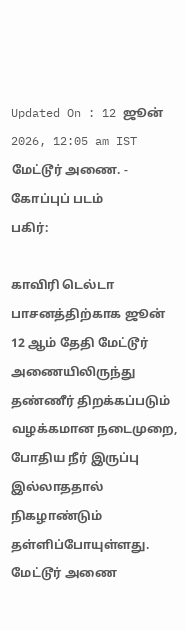Updated On : 12 ஜூன் 2026, 12:05 am IST
மேட்டூர் அணை. - கோப்புப் படம்
பகிர்:

காவிரி டெல்டா பாசனத்திற்காக ஜூன் 12 ஆம் தேதி மேட்டூர் அணையிலிருந்து தண்ணீர் திறக்கப்படும் வழக்கமான நடைமுறை, போதிய நீர் இருப்பு இல்லாததால் நிகழாண்டும் தள்ளிப்போயுள்ளது. மேட்டூர் அணை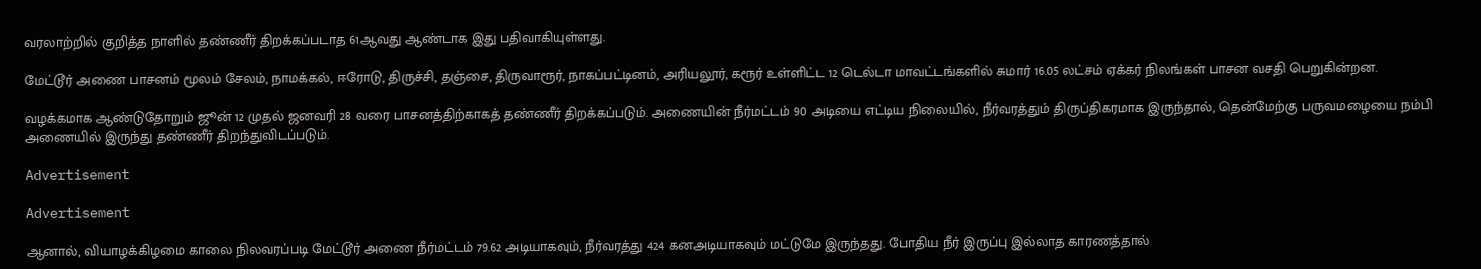வரலாற்றில் குறித்த நாளில் தண்ணீர் திறக்கப்படாத 61ஆவது ஆண்டாக இது பதிவாகியுள்ளது.

மேட்டூர் அணை பாசனம் மூலம் சேலம், நாமக்கல், ஈரோடு, திருச்சி, தஞ்சை, திருவாரூர், நாகப்பட்டினம், அரியலூர், கரூர் உள்ளிட்ட 12 டெல்டா மாவட்டங்களில் சுமார் 16.05 லட்சம் ஏக்கர் நிலங்கள் பாசன வசதி பெறுகின்றன.

வழக்கமாக ஆண்டுதோறும் ஜூன் 12 முதல் ஜனவரி 28 வரை பாசனத்திற்காகத் தண்ணீர் திறக்கப்படும். அணையின் நீர்மட்டம் 90 அடியை எட்டிய நிலையில், நீர்வரத்தும் திருப்திகரமாக இருந்தால், தென்மேற்கு பருவமழையை நம்பி அணையில் இருந்து தண்ணீர் திறந்துவிடப்படும்.

Advertisement

Advertisement

ஆனால், வியாழக்கிழமை காலை நிலவரப்படி மேட்டூர் அணை நீர்மட்டம் 79.62 அடியாகவும், நீர்வரத்து 424 கனஅடியாகவும் மட்டுமே இருந்தது. போதிய நீர் இருப்பு இல்லாத காரணத்தால்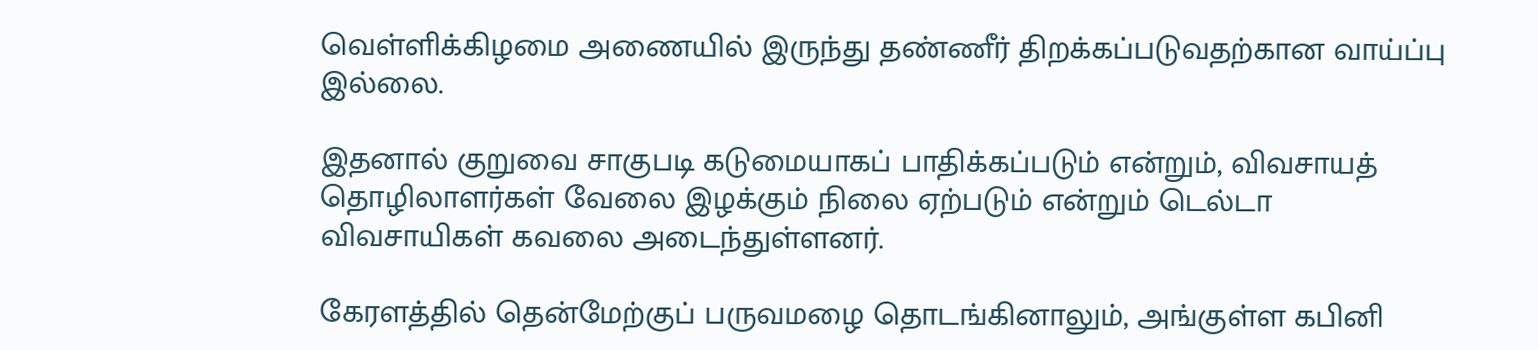வெள்ளிக்கிழமை அணையில் இருந்து தண்ணீர் திறக்கப்படுவதற்கான வாய்ப்பு இல்லை.

இதனால் குறுவை சாகுபடி கடுமையாகப் பாதிக்கப்படும் என்றும், விவசாயத் தொழிலாளர்கள் வேலை இழக்கும் நிலை ஏற்படும் என்றும் டெல்டா விவசாயிகள் கவலை அடைந்துள்ளனர்.

கேரளத்தில் தென்மேற்குப் பருவமழை தொடங்கினாலும், அங்குள்ள கபினி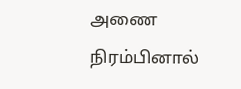அணை நிரம்பினால்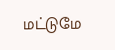மட்டுமே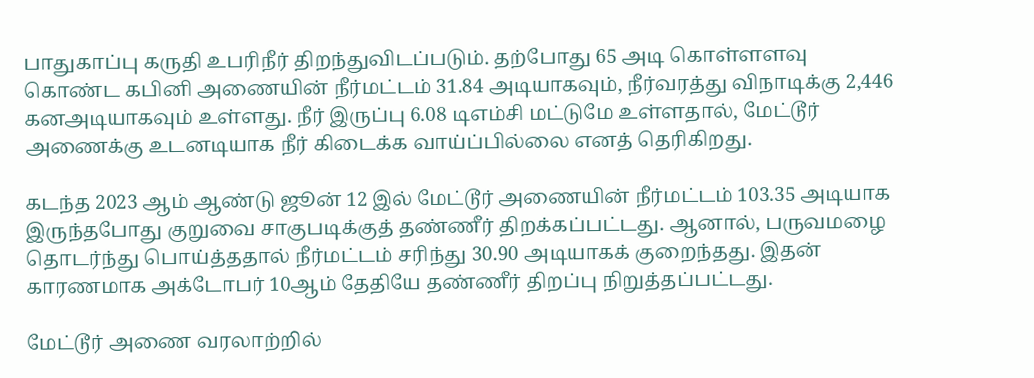பாதுகாப்பு கருதி உபரிநீர் திறந்துவிடப்படும். தற்போது 65 அடி கொள்ளளவு கொண்ட கபினி அணையின் நீர்மட்டம் 31.84 அடியாகவும், நீர்வரத்து விநாடிக்கு 2,446 கனஅடியாகவும் உள்ளது. நீர் இருப்பு 6.08 டிஎம்சி மட்டுமே உள்ளதால், மேட்டூர் அணைக்கு உடனடியாக நீர் கிடைக்க வாய்ப்பில்லை எனத் தெரிகிறது.

கடந்த 2023 ஆம் ஆண்டு ஜூன் 12 இல் மேட்டூர் அணையின் நீர்மட்டம் 103.35 அடியாக இருந்தபோது குறுவை சாகுபடிக்குத் தண்ணீர் திறக்கப்பட்டது. ஆனால், பருவமழை தொடர்ந்து பொய்த்ததால் நீர்மட்டம் சரிந்து 30.90 அடியாகக் குறைந்தது. இதன் காரணமாக அக்டோபர் 10ஆம் தேதியே தண்ணீர் திறப்பு நிறுத்தப்பட்டது.

மேட்டூர் அணை வரலாற்றில்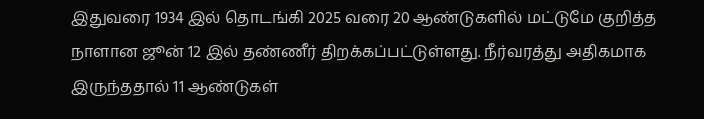இதுவரை 1934 இல் தொடங்கி 2025 வரை 20 ஆண்டுகளில் மட்டுமே குறித்த நாளான ஜூன் 12 இல் தண்ணீர் திறக்கப்பட்டுள்ளது. நீர்வரத்து அதிகமாக இருந்ததால் 11 ஆண்டுகள்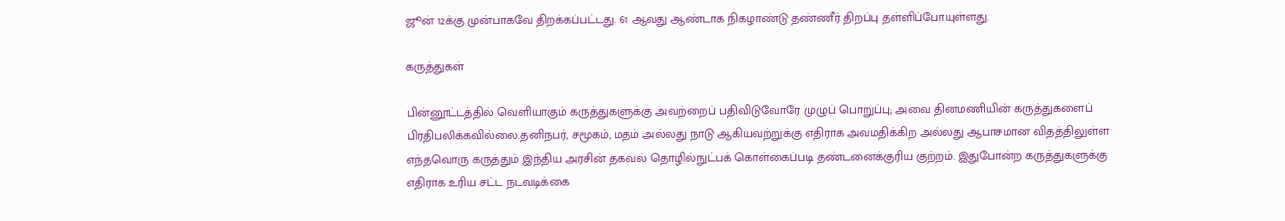ஜூன் 12க்கு முன்பாகவே திறக்கப்பட்டது. 61 ஆவது ஆண்டாக நிகழாண்டு தண்ணீர் திறப்பு தள்ளிப்போயுள்ளது.

கருத்துகள்

பின்னூட்டத்தில் வெளியாகும் கருத்துகளுக்கு அவற்றைப் பதிவிடுவோரே முழுப் பொறுப்பு; அவை தினமணியின் கருத்துகளைப் பிரதிபலிக்கவில்லை.தனிநபர், சமூகம், மதம் அல்லது நாடு ஆகியவற்றுக்கு எதிராக அவமதிக்கிற அல்லது ஆபாசமான விதத்திலுள்ள எந்தவொரு கருத்தும் இந்திய அரசின் தகவல் தொழில்நுட்பக் கொள்கைப்படி தண்டனைக்குரிய குற்றம். இதுபோன்ற கருத்துகளுக்கு எதிராக உரிய சட்ட நடவடிக்கை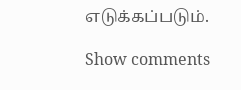எடுக்கப்படும்.

Show comments